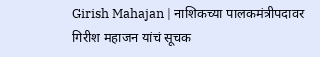Girish Mahajan | नाशिकच्या पालकमंत्रीपदावर गिरीश महाजन यांचं सूचक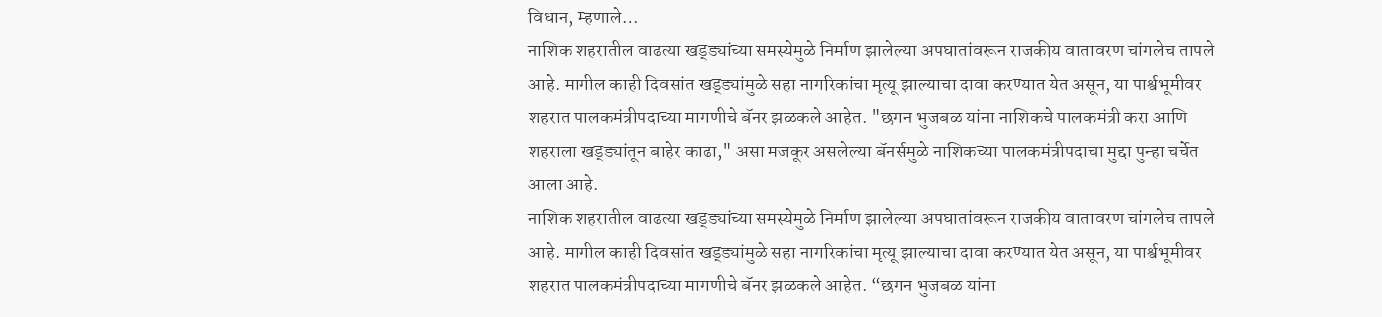विधान, म्हणाले…
नाशिक शहरातील वाढत्या खड्ड्यांच्या समस्येमुळे निर्माण झालेल्या अपघातांवरून राजकीय वातावरण चांगलेच तापले आहे. मागील काही दिवसांत खड्ड्यांमुळे सहा नागरिकांचा मृत्यू झाल्याचा दावा करण्यात येत असून, या पार्श्वभूमीवर शहरात पालकमंत्रीपदाच्या मागणीचे बॅनर झळकले आहेत. "छगन भुजबळ यांना नाशिकचे पालकमंत्री करा आणि शहराला खड्ड्यांतून बाहेर काढा," असा मजकूर असलेल्या बॅनर्समुळे नाशिकच्या पालकमंत्रीपदाचा मुद्दा पुन्हा चर्चेत आला आहे.
नाशिक शहरातील वाढत्या खड्ड्यांच्या समस्येमुळे निर्माण झालेल्या अपघातांवरून राजकीय वातावरण चांगलेच तापले आहे. मागील काही दिवसांत खड्ड्यांमुळे सहा नागरिकांचा मृत्यू झाल्याचा दावा करण्यात येत असून, या पार्श्वभूमीवर शहरात पालकमंत्रीपदाच्या मागणीचे बॅनर झळकले आहेत. “छगन भुजबळ यांना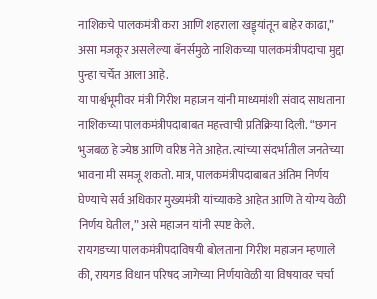नाशिकचे पालकमंत्री करा आणि शहराला खड्ड्यांतून बाहेर काढा,” असा मजकूर असलेल्या बॅनर्समुळे नाशिकच्या पालकमंत्रीपदाचा मुद्दा पुन्हा चर्चेत आला आहे.
या पार्श्वभूमीवर मंत्री गिरीश महाजन यांनी माध्यमांशी संवाद साधताना नाशिकच्या पालकमंत्रीपदाबाबत महत्त्वाची प्रतिक्रिया दिली. “छगन भुजबळ हे ज्येष्ठ आणि वरिष्ठ नेते आहेत. त्यांच्या संदर्भातील जनतेच्या भावना मी समजू शकतो. मात्र, पालकमंत्रीपदाबाबत अंतिम निर्णय घेण्याचे सर्व अधिकार मुख्यमंत्री यांच्याकडे आहेत आणि ते योग्य वेळी निर्णय घेतील,” असे महाजन यांनी स्पष्ट केले.
रायगडच्या पालकमंत्रीपदाविषयी बोलताना गिरीश महाजन म्हणाले की, रायगड विधान परिषद जागेच्या निर्णयावेळी या विषयावर चर्चा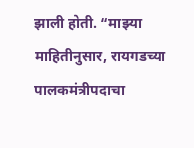झाली होती. “माझ्या माहितीनुसार, रायगडच्या पालकमंत्रीपदाचा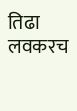तिढा लवकरच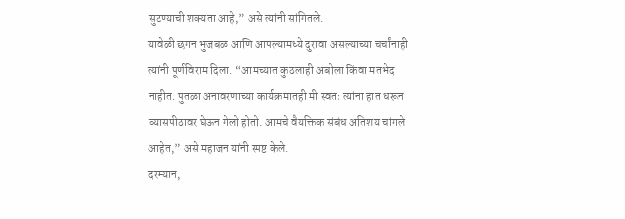सुटण्याची शक्यता आहे,” असे त्यांनी सांगितले.
यावेळी छगन भुजबळ आणि आपल्यामध्ये दुरावा असल्याच्या चर्चांनाही त्यांनी पूर्णविराम दिला. “आमच्यात कुठलाही अबोला किंवा मतभेद नाहीत. पुतळा अनावरणाच्या कार्यक्रमातही मी स्वतः त्यांना हात धरून व्यासपीठावर घेऊन गेलो होतो. आमचे वैयक्तिक संबंध अतिशय चांगले आहेत,” असे महाजन यांनी स्पष्ट केले.
दरम्यान,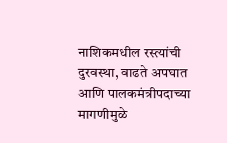नाशिकमधील रस्त्यांची दुरवस्था, वाढते अपघात आणि पालकमंत्रीपदाच्या मागणीमुळे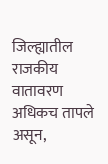जिल्ह्यातील राजकीय वातावरण अधिकच तापले असून,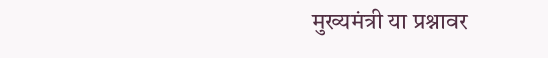मुख्यमंत्री या प्रश्नावर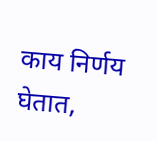काय निर्णय घेतात,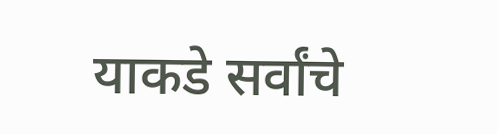याकडे सर्वांचे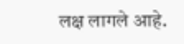लक्ष लागले आहे.